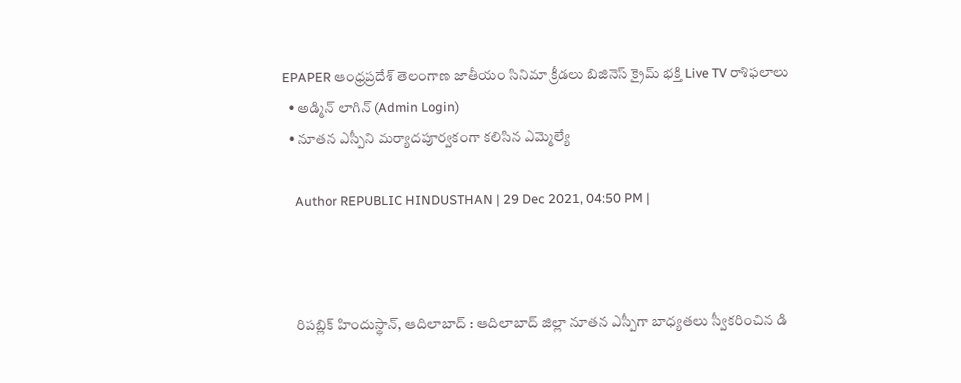EPAPER ఆంధ్రప్రదేశ్ తెలంగాణ జాతీయం సినిమా క్రీడలు బిజినెస్ క్రైమ్ భక్తి Live TV రాశిఫలాలు
  • అడ్మిన్ లాగిన్ (Admin Login)
  • నూతన ఎస్పీని మర్యాదపూర్వకంగా కలిసిన ఎమ్మెల్యే

    Author REPUBLIC HINDUSTHAN | 29 Dec 2021, 04:50 PM |



    రిపబ్లిక్ హిందుస్థాన్, ఆదిలాబాద్ : ఆదిలాబాద్ జిల్లా నూతన ఎస్పీగా బాధ్యతలు స్వీకరించిన డి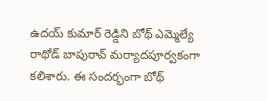ఉదయ్ కుమార్ రెడ్డిని బోథ్ ఎమ్మెల్యే రాథోడ్ బాపురావ్ మర్యాదపూర్వకంగా కలిశారు. ఈ సందర్భంగా బోథ్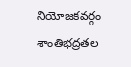నియోజకవర్గం శాంతిభద్రతల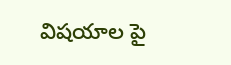విషయాల పై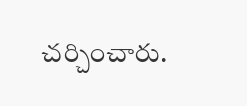చర్చించారు.